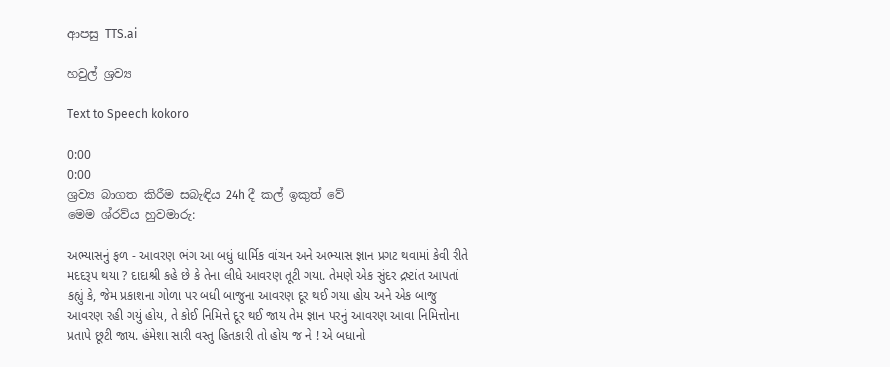ආපසු TTS.ai

හවුල් ශ්‍රව්‍ය

Text to Speech kokoro

0:00
0:00
ශ්‍රව්‍ය බාගත කිරීම සබැඳිය 24h දී කල් ඉකුත් වේ
මෙම ශ්රව්ය හුවමාරු:

અભ્યાસનું ફળ - આવરણ ભંગ આ બધું ધાર્મિક વાંચન અને અભ્યાસ જ્ઞાન પ્રગટ થવામાં કેવી રીતે મદદરૂપ થયા ? દાદાશ્રી કહે છે કે તેના લીધે આવરણ તૂટી ગયા. તેમણે એક સુંદર દ્રષ્ટાંત આપતાં કહ્યું કે, જેમ પ્રકાશના ગોળા પર બધી બાજુના આવરણ દૂર થઈ ગયા હોય અને એક બાજુ આવરણ રહી ગયું હોય, તે કોઈ નિમિત્તે દૂર થઈ જાય તેમ જ્ઞાન પરનું આવરણ આવા નિમિત્તોના પ્રતાપે છૂટી જાય. હંમેશા સારી વસ્તુ હિતકારી તો હોય જ ને ! એ બધાનો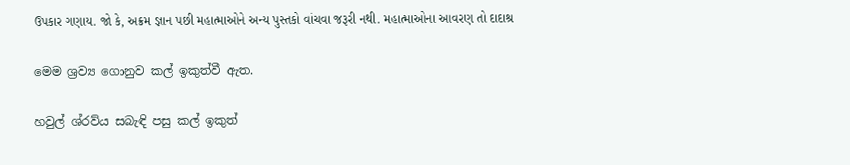ઉપકાર ગણાય. જો કે, અક્રમ જ્ઞાન પછી મહાત્માઓને અન્ય પુસ્તકો વાંચવા જરૂરી નથી. મહાત્માઓના આવરણ તો દાદાશ્ર

මෙම ශ්‍රව්‍ය ගොනුව කල් ඉකුත්වී ඇත.

හවුල් ශ්රව්ය සබැඳි පසු කල් ඉකුත්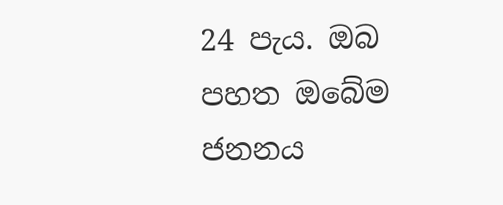24 පැය. ඔබ පහත ඔබේම ජනනය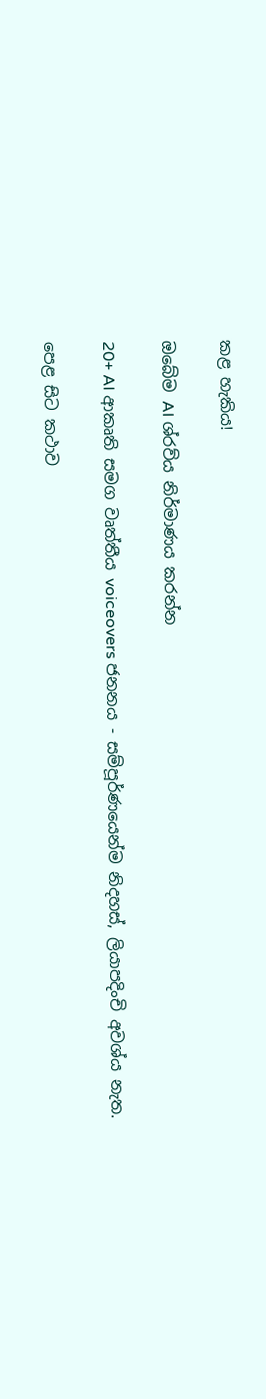කළ හැකිය!

ඔබේම AI ශ්රව්ය නිර්මාණය කරන්න

20+ AI ආකෘති සමග වෘත්තීය voiceovers ජනනය - සම්පූර්ණයෙන්ම නිදහස්, ලියාපදිංචි අවශ්ය නැත.

පෙළ සිට කථාව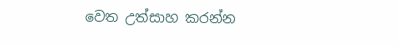වෙත උත්සාහ කරන්න